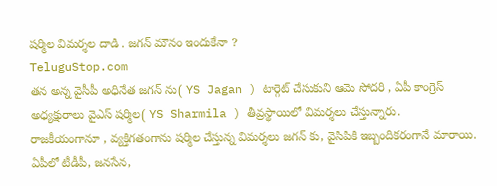షర్మిల విమర్శల దాడి . జగన్ మౌనం ఇందుకేనా ?
TeluguStop.com
తన అన్న వైసీపీ అధినేత జగన్ ను( YS Jagan ) టార్గెట్ చేసుకుని ఆమె సోదరి , ఏపీ కాంగ్రెస్ అధ్యక్షురాలు వైఎస్ షర్మిల( YS Sharmila ) తీవ్రస్థాయిలో విమర్శలు చేస్తున్నారు.
రాజకీయంగానూ , వ్యక్తిగతంగాను షర్మిల చేస్తున్న విమర్శలు జగన్ కు, వైసిపికి ఇబ్బందికరంగానే మారాయి.
ఏపీలో టీడీపీ, జనసేన,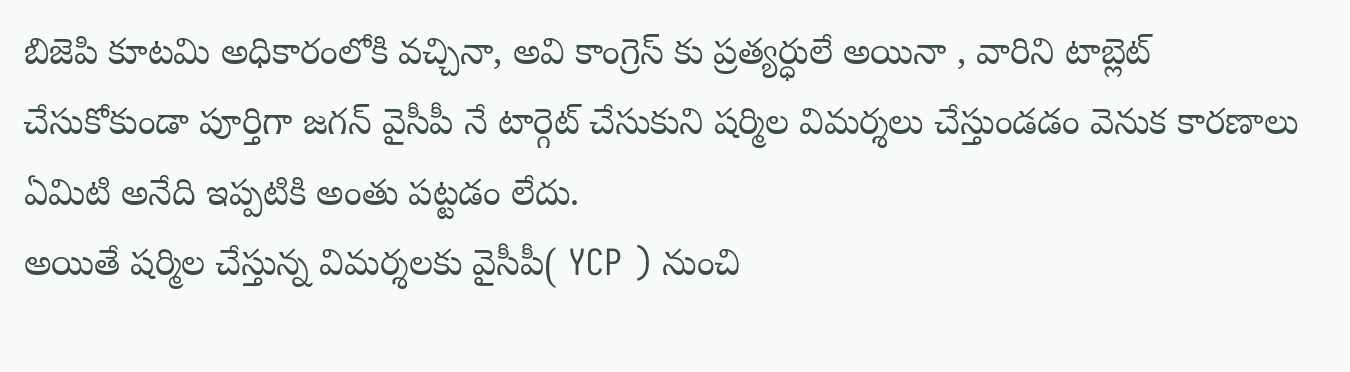బిజెపి కూటమి అధికారంలోకి వచ్చినా, అవి కాంగ్రెస్ కు ప్రత్యర్ధులే అయినా , వారిని టాబ్లెట్ చేసుకోకుండా పూర్తిగా జగన్ వైసీపీ నే టార్గెట్ చేసుకుని షర్మిల విమర్శలు చేస్తుండడం వెనుక కారణాలు ఏమిటి అనేది ఇప్పటికి అంతు పట్టడం లేదు.
అయితే షర్మిల చేస్తున్న విమర్శలకు వైసీపీ( YCP ) నుంచి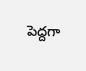పెద్దగా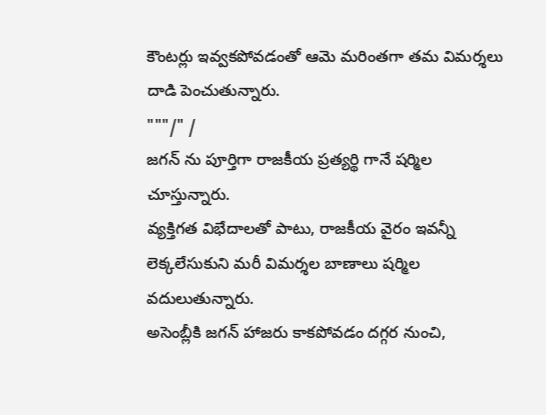కౌంటర్లు ఇవ్వకపోవడంతో ఆమె మరింతగా తమ విమర్శలు దాడి పెంచుతున్నారు.
"""/" /
జగన్ ను పూర్తిగా రాజకీయ ప్రత్యర్థి గానే షర్మిల చూస్తున్నారు.
వ్యక్తిగత విభేదాలతో పాటు, రాజకీయ వైరం ఇవన్నీ లెక్కలేసుకుని మరీ విమర్శల బాణాలు షర్మిల వదులుతున్నారు.
అసెంబ్లీకి జగన్ హాజరు కాకపోవడం దగ్గర నుంచి,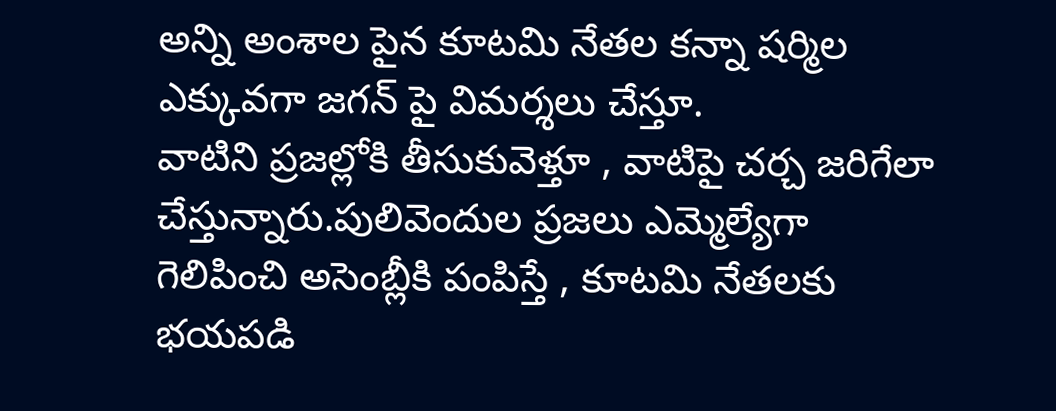అన్ని అంశాల పైన కూటమి నేతల కన్నా షర్మిల ఎక్కువగా జగన్ పై విమర్శలు చేస్తూ.
వాటిని ప్రజల్లోకి తీసుకువెళ్తూ , వాటిపై చర్చ జరిగేలా చేస్తున్నారు.పులివెందుల ప్రజలు ఎమ్మెల్యేగా గెలిపించి అసెంబ్లీకి పంపిస్తే , కూటమి నేతలకు భయపడి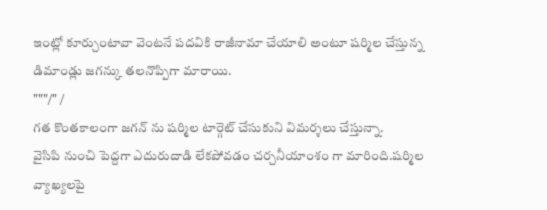ఇంట్లో కూర్చుంటావా వెంటనే పదవికి రాజీనామా చేయాలి అంటూ షర్మిల చేస్తున్న డిమాండ్లు జగన్కు తలనొప్పిగా మారాయి.
"""/" /
గత కొంతకాలంగా జగన్ ను షర్మిల టార్గెట్ చేసుకుని విమర్శలు చేస్తున్నా.
వైసిపి నుంచి పెద్దగా ఎదురుదాడి లేకపోవడం చర్చనీయాంశం గా మారింది.షర్మిల వ్యాఖ్యలపై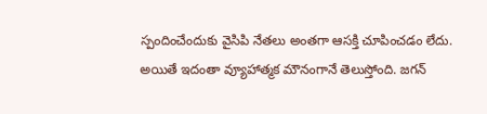స్పందించేందుకు వైసిపి నేతలు అంతగా ఆసక్తి చూపించడం లేదు.
అయితే ఇదంతా వ్యూహాత్మక మౌనంగానే తెలుస్తోంది. జగన్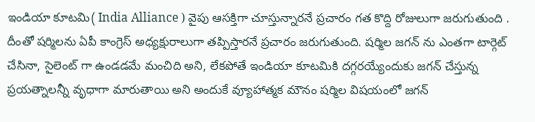ఇండియా కూటమి( India Alliance ) వైపు ఆసక్తిగా చూస్తున్నారనే ప్రచారం గత కొద్ది రోజులుగా జరుగుతుంది .
దీంతో షర్మిలను ఏపీ కాంగ్రెస్ అధ్యక్షురాలుగా తప్పిస్తారనే ప్రచారం జరుగుతుంది. షర్మిల జగన్ ను ఎంతగా టార్గెట్ చేసినా, సైలెంట్ గా ఉండడమే మంచిది అని, లేకపోతే ఇండియా కూటమికి దగ్గరయ్యేందుకు జగన్ చేస్తున్న ప్రయత్నాలన్నీ వృధాగా మారుతాయి అని అందుకే వ్యూహాత్మక మౌనం షర్మిల విషయంలో జగన్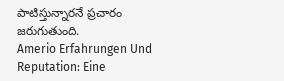పాటిస్తున్నారనే ప్రచారం జరుగుతుంది.
Amerio Erfahrungen Und Reputation: Eine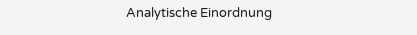Analytische Einordnung